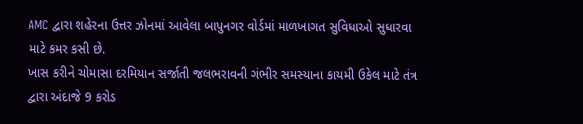AMC દ્વારા શહેરના ઉત્તર ઝોનમાં આવેલા બાપુનગર વોર્ડમાં માળખાગત સુવિધાઓ સુધારવા માટે કમર કસી છે.
ખાસ કરીને ચોમાસા દરમિયાન સર્જાતી જલભરાવની ગંભીર સમસ્યાના કાયમી ઉકેલ માટે તંત્ર દ્વારા અંદાજે 9 કરોડ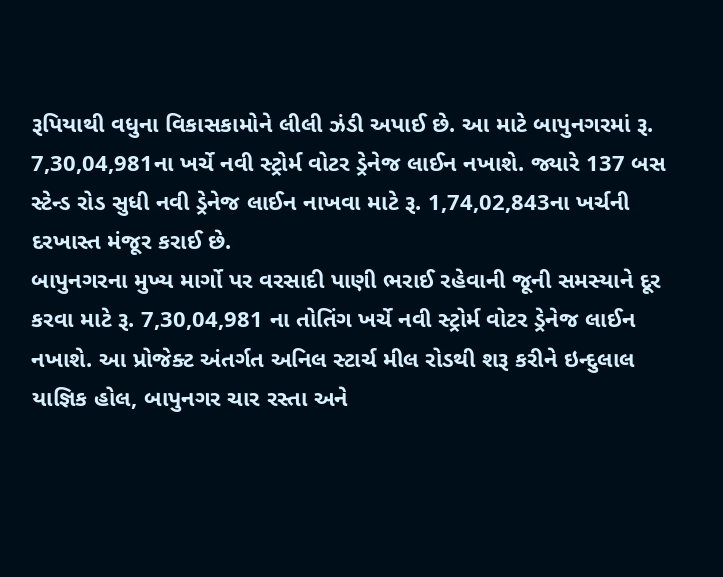રૂપિયાથી વધુના વિકાસકામોને લીલી ઝંડી અપાઈ છે. આ માટે બાપુનગરમાં રૂ. 7,30,04,981ના ખર્ચે નવી સ્ટ્રોર્મ વોટર ડ્રેનેજ લાઈન નખાશે. જ્યારે 137 બસ સ્ટેન્ડ રોડ સુધી નવી ડ્રેનેજ લાઈન નાખવા માટે રૂ. 1,74,02,843ના ખર્ચની દરખાસ્ત મંજૂર કરાઈ છે.
બાપુનગરના મુખ્ય માર્ગો પર વરસાદી પાણી ભરાઈ રહેવાની જૂની સમસ્યાને દૂર કરવા માટે રૂ. 7,30,04,981 ના તોતિંગ ખર્ચે નવી સ્ટ્રોર્મ વોટર ડ્રેનેજ લાઈન નખાશે. આ પ્રોજેક્ટ અંતર્ગત અનિલ સ્ટાર્ચ મીલ રોડથી શરૂ કરીને ઇન્દુલાલ યાજ્ઞિક હોલ, બાપુનગર ચાર રસ્તા અને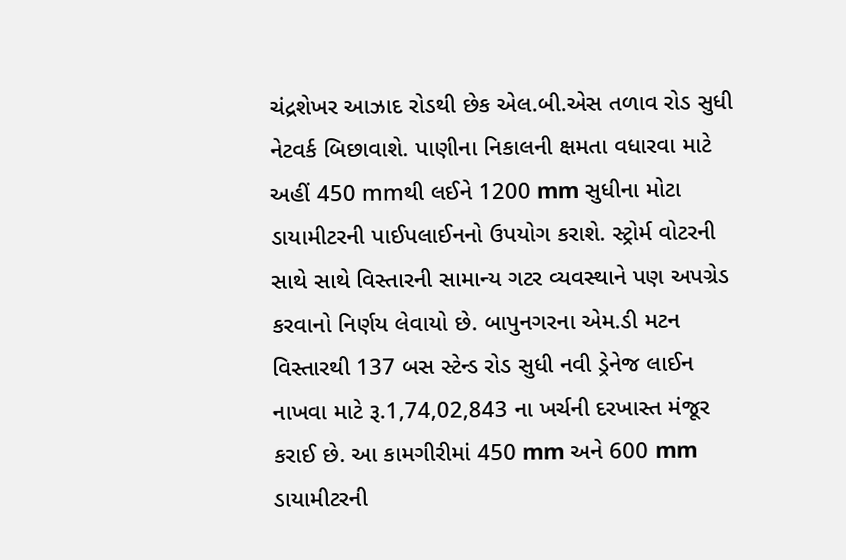ચંદ્રશેખર આઝાદ રોડથી છેક એલ.બી.એસ તળાવ રોડ સુધી નેટવર્ક બિછાવાશે. પાણીના નિકાલની ક્ષમતા વધારવા માટે અહીં 450 mmથી લઈને 1200 mm સુધીના મોટા ડાયામીટરની પાઈપલાઈનનો ઉપયોગ કરાશે. સ્ટ્રોર્મ વોટરની સાથે સાથે વિસ્તારની સામાન્ય ગટર વ્યવસ્થાને પણ અપગ્રેડ કરવાનો નિર્ણય લેવાયો છે. બાપુનગરના એમ.ડી મટન વિસ્તારથી 137 બસ સ્ટેન્ડ રોડ સુધી નવી ડ્રેનેજ લાઈન નાખવા માટે રૂ.1,74,02,843 ના ખર્ચની દરખાસ્ત મંજૂર કરાઈ છે. આ કામગીરીમાં 450 mm અને 600 mm ડાયામીટરની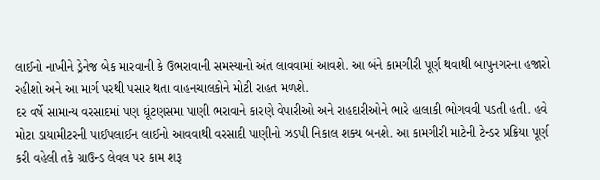લાઈનો નાખીને ડ્રેનેજ બેક મારવાની કે ઉભરાવાની સમસ્યાનો અંત લાવવામાં આવશે. આ બંને કામગીરી પૂર્ણ થવાથી બાપુનગરના હજારો રહીશો અને આ માર્ગ પરથી પસાર થતા વાહનચાલકોને મોટી રાહત મળશે.
દર વર્ષે સામાન્ય વરસાદમાં પણ ઘૂંટણસમા પાણી ભરાવાને કારણે વેપારીઓ અને રાહદારીઓને ભારે હાલાકી ભોગવવી પડતી હતી. હવે મોટા ડાયામીટરની પાઈપલાઈન લાઈનો આવવાથી વરસાદી પાણીનો ઝડપી નિકાલ શક્ય બનશે. આ કામગીરી માટેની ટેન્ડર પ્રક્રિયા પૂર્ણ કરી વહેલી તકે ગ્રાઉન્ડ લેવલ પર કામ શરૂ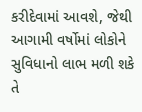કરીદેવામાં આવશે, જેથી આગામી વર્ષોમાં લોકોને સુવિધાનો લાભ મળી શકે તે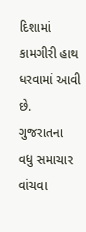દિશામાં કામગીરી હાથ ધરવામાં આવી છે.
ગુજરાતના વધુ સમાચાર વાંચવા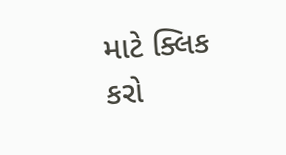માટે ક્લિક કરો